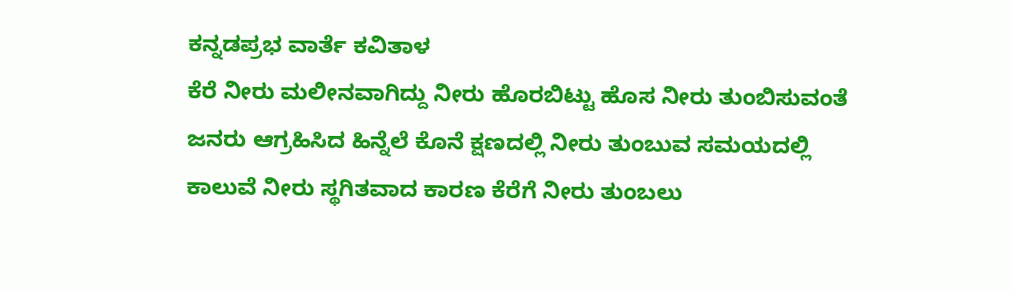ಕನ್ನಡಪ್ರಭ ವಾರ್ತೆ ಕವಿತಾಳ
ಕೆರೆ ನೀರು ಮಲೀನವಾಗಿದ್ದು ನೀರು ಹೊರಬಿಟ್ಟು ಹೊಸ ನೀರು ತುಂಬಿಸುವಂತೆ ಜನರು ಆಗ್ರಹಿಸಿದ ಹಿನ್ನೆಲೆ ಕೊನೆ ಕ್ಷಣದಲ್ಲಿ ನೀರು ತುಂಬುವ ಸಮಯದಲ್ಲಿ ಕಾಲುವೆ ನೀರು ಸ್ಥಗಿತವಾದ ಕಾರಣ ಕೆರೆಗೆ ನೀರು ತುಂಬಲು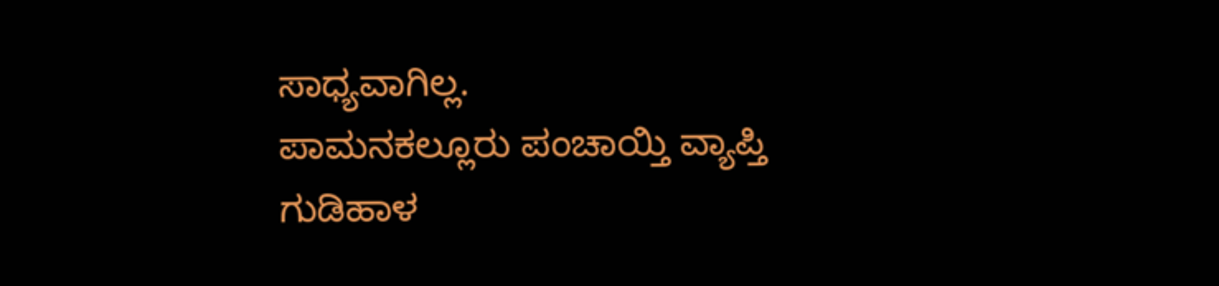ಸಾಧ್ಯವಾಗಿಲ್ಲ.
ಪಾಮನಕಲ್ಲೂರು ಪಂಚಾಯ್ತಿ ವ್ಯಾಪ್ತಿ ಗುಡಿಹಾಳ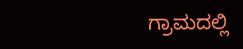ಗ್ರಾಮದಲ್ಲಿ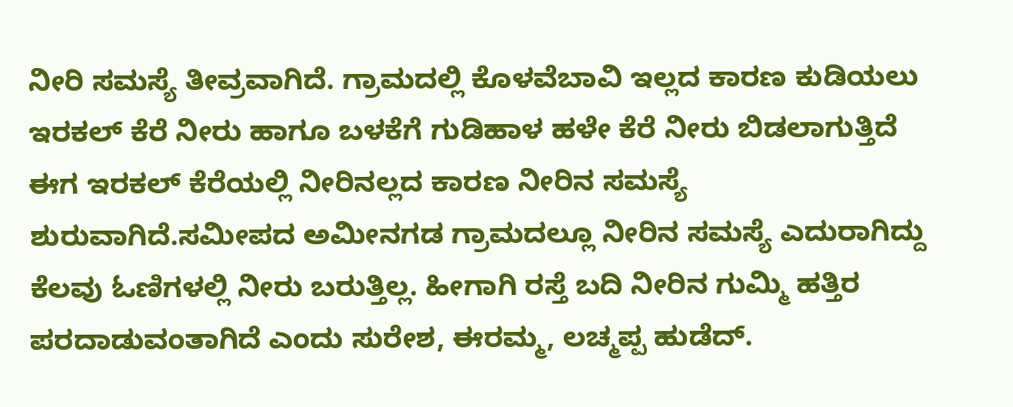ನೀರಿ ಸಮಸ್ಯೆ ತೀವ್ರವಾಗಿದೆ. ಗ್ರಾಮದಲ್ಲಿ ಕೊಳವೆಬಾವಿ ಇಲ್ಲದ ಕಾರಣ ಕುಡಿಯಲು ಇರಕಲ್ ಕೆರೆ ನೀರು ಹಾಗೂ ಬಳಕೆಗೆ ಗುಡಿಹಾಳ ಹಳೇ ಕೆರೆ ನೀರು ಬಿಡಲಾಗುತ್ತಿದೆ ಈಗ ಇರಕಲ್ ಕೆರೆಯಲ್ಲಿ ನೀರಿನಲ್ಲದ ಕಾರಣ ನೀರಿನ ಸಮಸ್ಯೆ ಶುರುವಾಗಿದೆ.ಸಮೀಪದ ಅಮೀನಗಡ ಗ್ರಾಮದಲ್ಲೂ ನೀರಿನ ಸಮಸ್ಯೆ ಎದುರಾಗಿದ್ದು ಕೆಲವು ಓಣಿಗಳಲ್ಲಿ ನೀರು ಬರುತ್ತಿಲ್ಲ. ಹೀಗಾಗಿ ರಸ್ತೆ ಬದಿ ನೀರಿನ ಗುಮ್ಮಿ ಹತ್ತಿರ ಪರದಾಡುವಂತಾಗಿದೆ ಎಂದು ಸುರೇಶ, ಈರಮ್ಮ, ಲಚ್ಮಪ್ಪ ಹುಡೆದ್.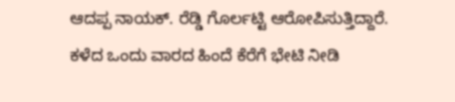ಆದಪ್ಪ ನಾಯಕ್. ರೆಡ್ಡಿ ಗೊರ್ಲಟ್ಟಿ ಆರೋಪಿಸುತ್ತಿದ್ದಾರೆ.
ಕಳೆದ ಒಂದು ವಾರದ ಹಿಂದೆ ಕೆರೆಗೆ ಭೇಟಿ ನೀಡಿ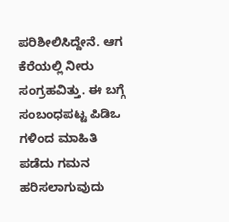ಪರಿಶೀಲಿಸಿದ್ದೇನೆ. ಆಗ ಕೆರೆಯಲ್ಲಿ ನೀರು ಸಂಗ್ರಹವಿತ್ತು. ಈ ಬಗ್ಗೆ ಸಂಬಂಧಪಟ್ಟ ಪಿಡಿಒ ಗಳಿಂದ ಮಾಹಿತಿ ಪಡೆದು ಗಮನ ಹರಿಸಲಾಗುವುದು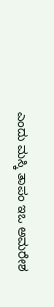ಎಂದು ಮಸ್ಕಿ ತಾಪಂ ಇಒ ಅಮರೇಶ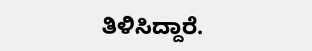ತಿಳಿಸಿದ್ದಾರೆ.